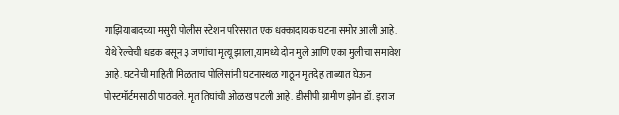गाझियाबादच्या मसुरी पोलीस स्टेशन परिसरात एक धक्कादायक घटना समोर आली आहे. येथे रेल्वेची धडक बसून ३ जणांचा मृत्यू झाला,यामध्ये दोन मुले आणि एका मुलीचा समावेश आहे. घटनेची माहिती मिळताच पोलिसांनी घटनास्थळ गाठून मृतदेह ताब्यात घेऊन पोस्टमॉर्टमसाठी पाठवले. मृत तिघांची ओळख पटली आहे. डीसीपी ग्रामीण झोन डॉ. इराज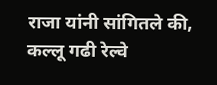राजा यांनी सांगितले की, कल्लू गढी रेल्वे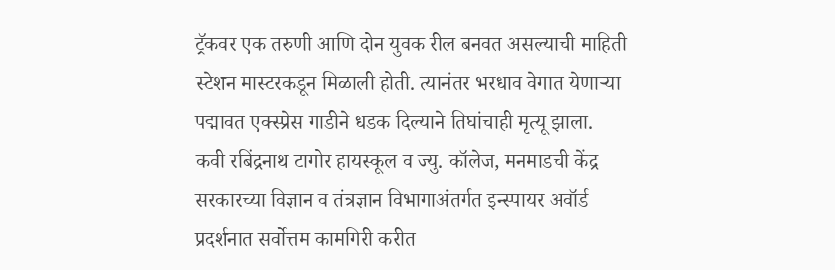ट्रॅकवर एक तरुणी आणि दोन युवक रील बनवत असल्याची माहिती स्टेशन मास्टरकडून मिळाली होती. त्यानंतर भरधाव वेगात येणाऱ्या पद्मावत एक्स्प्रेस गाडीने धडक दिल्याने तिघांचाही मृत्यू झाला.
कवी रबिंद्रनाथ टागोर हायस्कूल व ज्यु. कॉलेज, मनमाडची केंद्र सरकारच्या विज्ञान व तंत्रज्ञान विभागाअंतर्गत इन्स्पायर अवॉर्ड प्रदर्शनात सर्वोत्तम कामगिरी करीत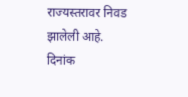राज्यस्तरावर निवड झालेली आहे.
दिनांक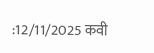:12/11/2025 कवी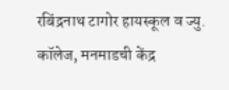रबिंद्रनाथ टागोर हायस्कूल व ज्यु. कॉलेज, मनमाडची केंद्र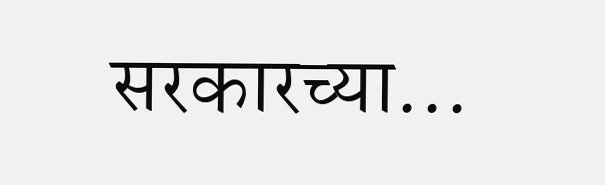सरकारच्या...